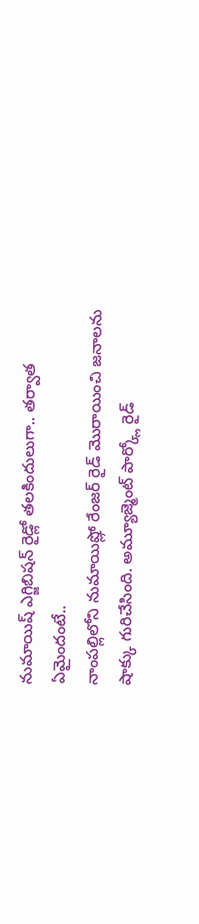నుమాయిష్ ఎగ్జిబిషన్ రైడ్లో తలకిందులుగా.. తర్వాత ఏమైందంటే..
నాంపల్లిలోని నుమాయిష్లో రేంజర్ రైడ్ మొరాయించి జనాలను షాక్కు గురిచేసింది. అమ్యూజ్మెంట్ పార్క్లో రైడ్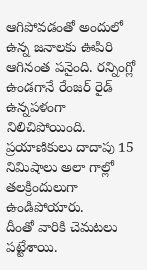ఆగిపోవడంతో అందులో ఉన్న జనాలకు ఊపిరి ఆగినంత పనైంది. రన్నింగ్లో ఉండగానే రేంజర్ రైడ్ ఉన్నపళంగా నిలిచిపోయింది. ప్రయాణికులు దాదాపు 15 నిమిషాలు అలా గాల్లో తలక్రిందులుగా ఉండిపోయారు.
దీంతో వారికి చెమటలు పట్టేశాయి.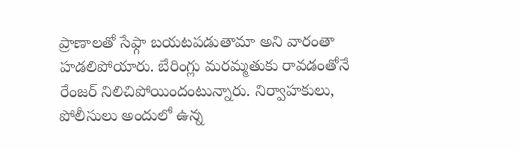ప్రాణాలతో సేఫ్గా బయటపడుతామా అని వారంతా హడలిపోయారు. బేరింగ్లు మరమ్మతుకు రావడంతోనే రేంజర్ నిలిచిపోయిందంటున్నారు. నిర్వాహకులు, పోలీసులు అందులో ఉన్న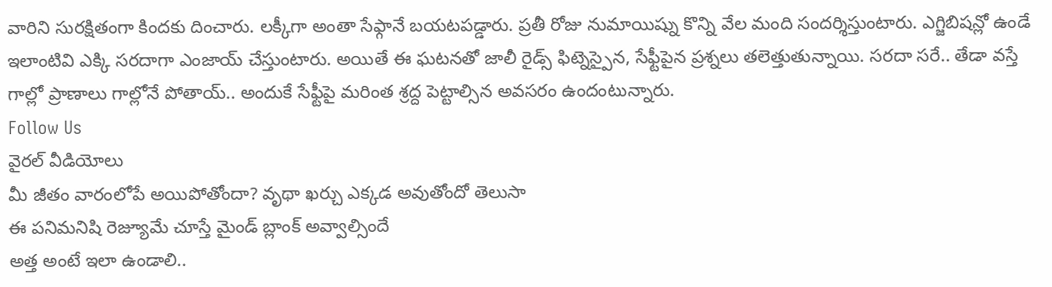వారిని సురక్షితంగా కిందకు దించారు. లక్కీగా అంతా సేఫ్గానే బయటపడ్డారు. ప్రతీ రోజు నుమాయిష్ను కొన్ని వేల మంది సందర్శిస్తుంటారు. ఎగ్జిబిషన్లో ఉండే ఇలాంటివి ఎక్కి సరదాగా ఎంజాయ్ చేస్తుంటారు. అయితే ఈ ఘటనతో జాలీ రైడ్స్ ఫిట్నెస్పైన, సేఫ్టీపైన ప్రశ్నలు తలెత్తుతున్నాయి. సరదా సరే.. తేడా వస్తే గాల్లో ప్రాణాలు గాల్లోనే పోతాయ్.. అందుకే సేఫ్టీపై మరింత శ్రద్ద పెట్టాల్సిన అవసరం ఉందంటున్నారు.
Follow Us
వైరల్ వీడియోలు
మీ జీతం వారంలోపే అయిపోతోందా? వృథా ఖర్చు ఎక్కడ అవుతోందో తెలుసా
ఈ పనిమనిషి రెజ్యూమే చూస్తే మైండ్ బ్లాంక్ అవ్వాల్సిందే
అత్త అంటే ఇలా ఉండాలి..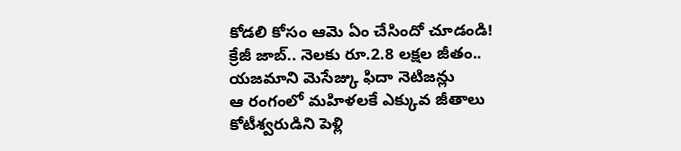కోడలి కోసం ఆమె ఏం చేసిందో చూడండి!
క్రేజీ జాబ్.. నెలకు రూ.2.8 లక్షల జీతం..
యజమాని మెసేజ్కు ఫిదా నెటిజన్లు
ఆ రంగంలో మహిళలకే ఎక్కువ జీతాలు
కోటీశ్వరుడిని పెళ్లి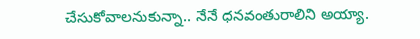చేసుకోవాలనుకున్నా.. నేనే ధనవంతురాలిని అయ్యా.